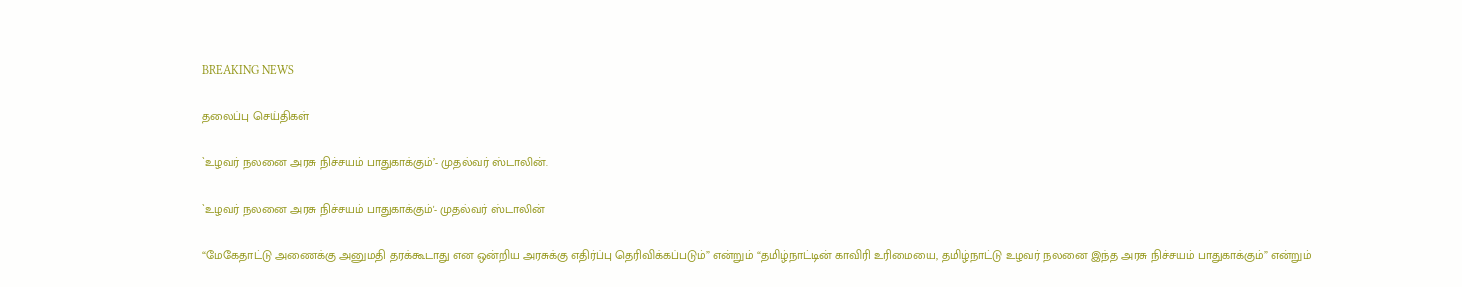BREAKING NEWS

தலைப்பு செய்திகள்

`உழவர் நலனை அரசு நிச்சயம் பாதுகாக்கும்’- முதல்வர் ஸ்டாலின்.

`உழவர் நலனை அரசு நிச்சயம் பாதுகாக்கும்'- முதல்வர் ஸ்டாலின்

“மேகேதாட்டு அணைக்கு அனுமதி தரக்கூடாது என ஒன்றிய அரசுக்கு எதிர்ப்பு தெரிவிக்கப்படும்” என்றும் “தமிழ்நாட்டின் காவிரி உரிமையை, தமிழ்நாட்டு உழவர் நலனை இந்த அரசு நிச்சயம் பாதுகாக்கும்” என்றும்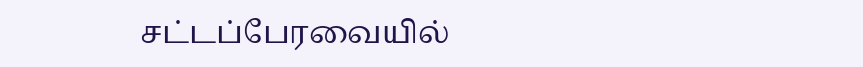சட்டப்பேரவையில்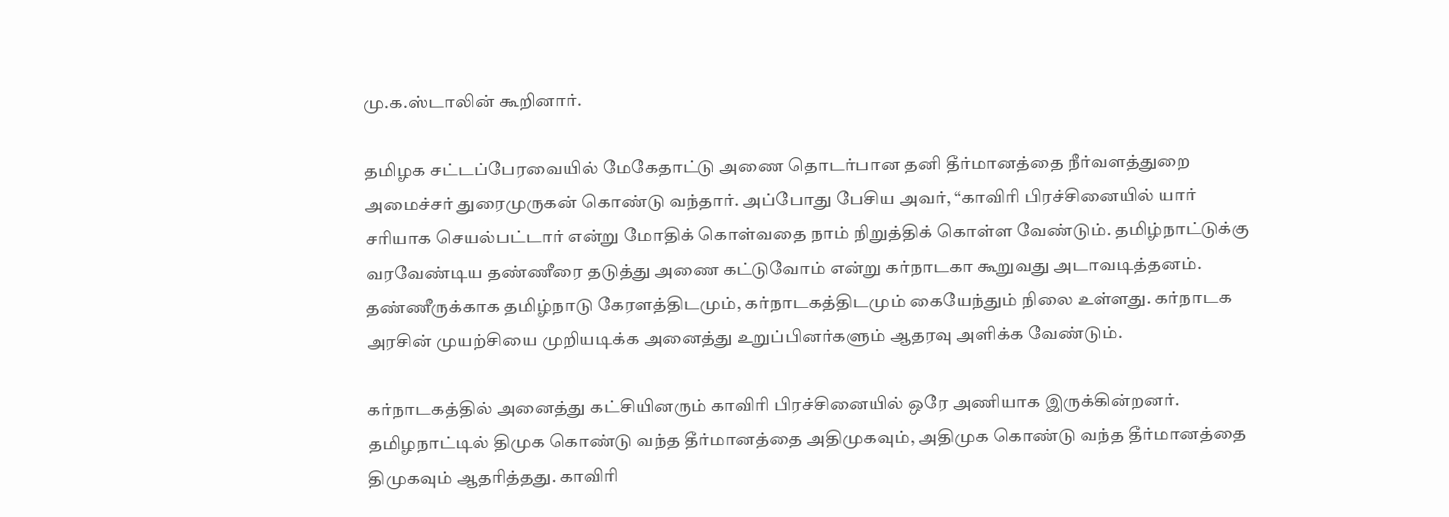மு.க.ஸ்டாலின் கூறினார்.

தமிழக சட்டப்பேரவையில் மேகேதாட்டு அணை தொடர்பான தனி தீர்மானத்தை நீர்வளத்துறை அமைச்சர் துரைமுருகன் கொண்டு வந்தார். அப்போது பேசிய அவர், “காவிரி பிரச்சினையில் யார் சரியாக செயல்பட்டார் என்று மோதிக் கொள்வதை நாம் நிறுத்திக் கொள்ள வேண்டும். தமிழ்நாட்டுக்கு வரவேண்டிய தண்ணீரை தடுத்து அணை கட்டுவோம் என்று கர்நாடகா கூறுவது அடாவடித்தனம். தண்ணீருக்காக தமிழ்நாடு கேரளத்திடமும், கர்நாடகத்திடமும் கையேந்தும் நிலை உள்ளது. கர்நாடக அரசின் முயற்சியை முறியடிக்க அனைத்து உறுப்பினர்களும் ஆதரவு அளிக்க வேண்டும்.

கர்நாடகத்தில் அனைத்து கட்சியினரும் காவிரி பிரச்சினையில் ஒரே அணியாக இருக்கின்றனர். தமிழநாட்டில் திமுக கொண்டு வந்த தீர்மானத்தை அதிமுகவும், அதிமுக கொண்டு வந்த தீர்மானத்தை திமுகவும் ஆதரித்தது. காவிரி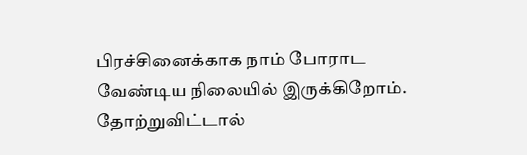பிரச்சினைக்காக நாம் போராட வேண்டிய நிலையில் இருக்கிறோம். தோற்றுவிட்டால்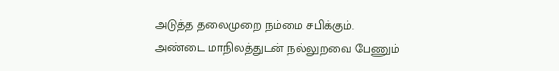அடுத்த தலைமுறை நம்மை சபிக்கும். அண்டை மாநிலத்துடன் நல்லுறவை பேணும்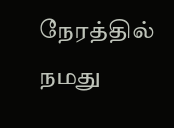நேரத்தில் நமது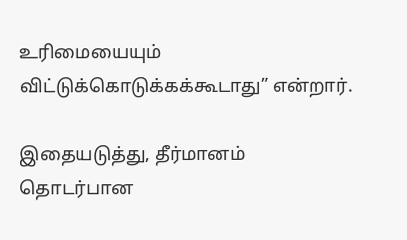உரிமையையும் விட்டுக்கொடுக்கக்கூடாது” என்றார்.

இதையடுத்து, தீர்மானம் தொடர்பான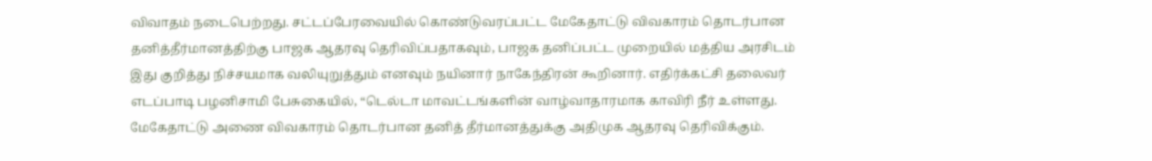விவாதம் நடைபெற்றது. சட்டப்பேரவையில் கொண்டுவரப்பட்ட மேகேதாட்டு விவகாரம் தொடர்பான தனித்தீர்மானத்திற்கு பாஜக ஆதரவு தெரிவிப்பதாகவும், பாஜக தனிப்பட்ட முறையில் மத்திய அரசிடம் இது குறித்து நிச்சயமாக வலியுறுத்தும் எனவும் நயினார் நாகேந்திரன் கூறினார். எதிர்க்கட்சி தலைவர் எடப்பாடி பழனிசாமி பேசுகையில், “டெல்டா மாவட்டங்களின் வாழ்வாதாரமாக காவிரி நீர் உள்ளது. மேகேதாட்டு அணை விவகாரம் தொடர்பான தனித் தீர்மானத்துக்கு அதிமுக ஆதரவு தெரிவிக்கும்.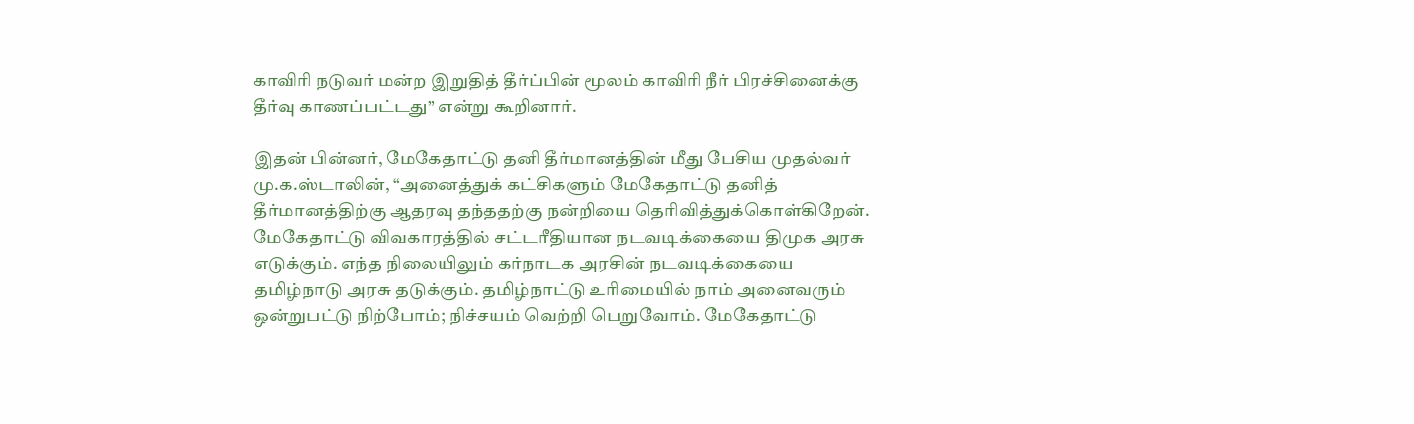காவிரி நடுவர் மன்ற இறுதித் தீர்ப்பின் மூலம் காவிரி நீர் பிரச்சினைக்கு தீர்வு காணப்பட்டது” என்று கூறினார்.

இதன் பின்னர், மேகேதாட்டு தனி தீர்மானத்தின் மீது பேசிய முதல்வர் மு.க.ஸ்டாலின், “அனைத்துக் கட்சிகளும் மேகேதாட்டு தனித் தீர்மானத்திற்கு ஆதரவு தந்ததற்கு நன்றியை தெரிவித்துக்கொள்கிறேன். மேகேதாட்டு விவகாரத்தில் சட்டரீதியான நடவடிக்கையை திமுக அரசு எடுக்கும். எந்த நிலையிலும் கர்நாடக அரசின் நடவடிக்கையை தமிழ்நாடு அரசு தடுக்கும். தமிழ்நாட்டு உரிமையில் நாம் அனைவரும் ஒன்றுபட்டு நிற்போம்; நிச்சயம் வெற்றி பெறுவோம். மேகேதாட்டு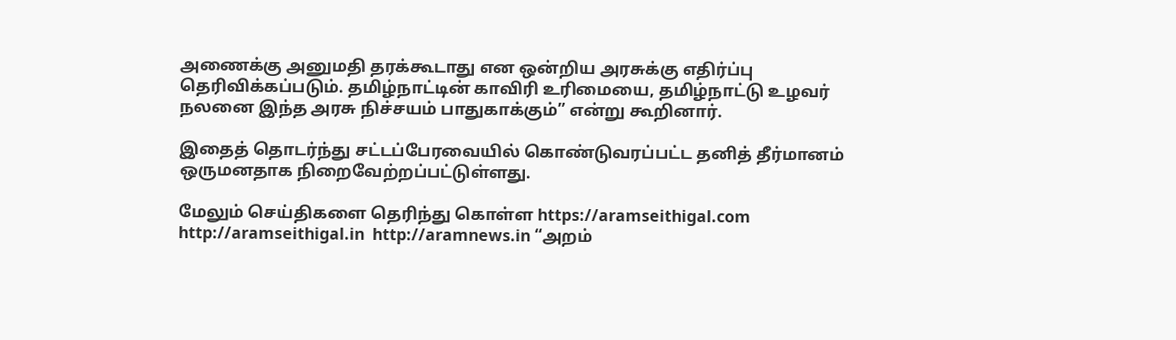அணைக்கு அனுமதி தரக்கூடாது என ஒன்றிய அரசுக்கு எதிர்ப்பு தெரிவிக்கப்படும். தமிழ்நாட்டின் காவிரி உரிமையை, தமிழ்நாட்டு உழவர் நலனை இந்த அரசு நிச்சயம் பாதுகாக்கும்” என்று கூறினார்.

இதைத் தொடர்ந்து சட்டப்பேரவையில் கொண்டுவரப்பட்ட தனித் தீர்மானம் ஒருமனதாக நிறைவேற்றப்பட்டுள்ளது.

மேலும் செய்திகளை தெரிந்து கொள்ள https://aramseithigal.com  http://aramseithigal.in  http://aramnews.in “அறம்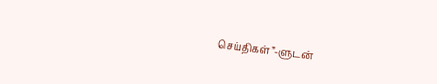செய்திகள்”-ளுடன்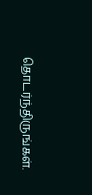தொடர்ந்திருங்கள்.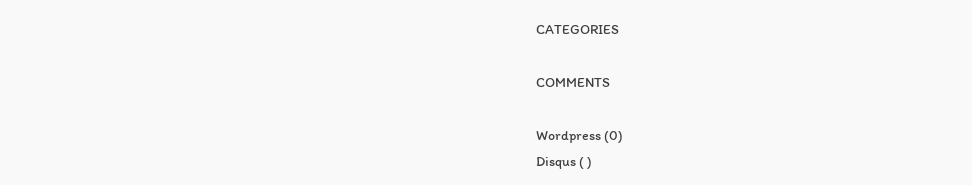CATEGORIES

COMMENTS

Wordpress (0)
Disqus ( )